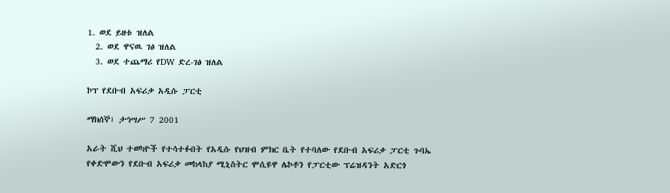1. ወደ ይዘቱ ዝለል
  2. ወደ ዋናዉ ገፅ ዝለል
  3. ወደ ተጨማሪ የDW ድረ-ገፅ ዝለል

ኮፕ የደቡብ አፍሪቃ አዲሱ ፓርቲ

ማክሰኞ፣ ታኅሣሥ 7 2001

አራት ሺህ ተወካዮች የተሳተፉበት የአዲሱ የህዝብ ምክር ቤት የተባለው የደቡብ አፍሪቃ ፓርቲ ጉባኤ የቀድሞውን የደቡብ አፍሪቃ መከላከያ ሚኒስትር ሞሲዩዋ ሌኮቶን የፓርቲው ፕሬዝዳንት አድርጎ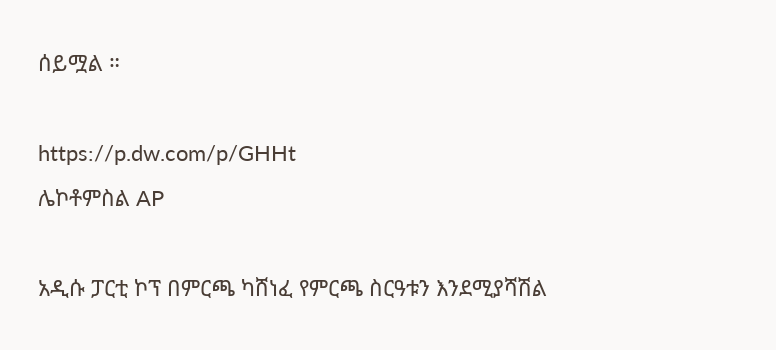ሰይሟል ።

https://p.dw.com/p/GHHt
ሌኮቶምስል AP

አዲሱ ፓርቲ ኮፕ በምርጫ ካሸነፈ የምርጫ ስርዓቱን እንደሚያሻሽል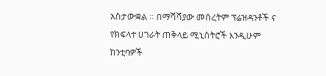አስታውቋል ። በማሻሻያው መሰረትም ፕሬዝዳንቶች ና የክፍላተ ሀገራት ጠቅላይ ሚኒስትሮች እንዲሁም ከንቲባዎች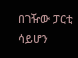በገዥው ፓርቲ ሳይሆን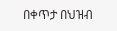በቀጥታ በህዝብ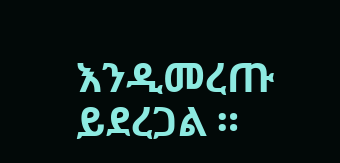እንዲመረጡ ይደረጋል ።